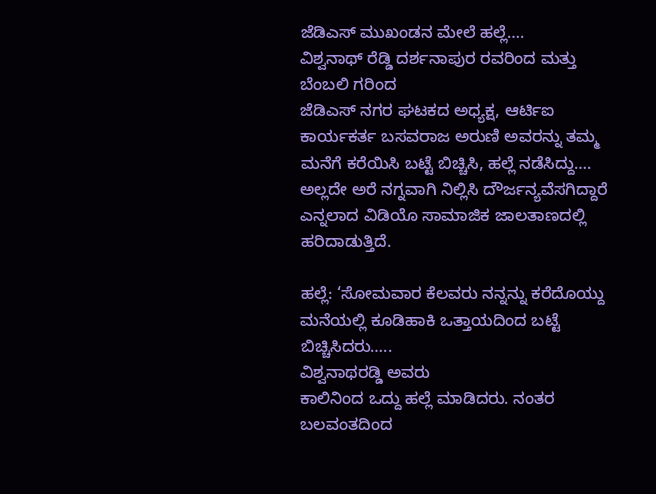ಜೆಡಿಎಸ್ ಮುಖಂಡನ ಮೇಲೆ ಹಲ್ಲೆ….
ವಿಶ್ವನಾಥ್ ರೆಡ್ಡಿ ದರ್ಶನಾಪುರ ರವರಿಂದ ಮತ್ತು ಬೆಂಬಲಿ ಗರಿಂದ
ಜೆಡಿಎಸ್ ನಗರ ಘಟಕದ ಅಧ್ಯಕ್ಷ, ಆರ್ಟಿಐ ಕಾರ್ಯಕರ್ತ ಬಸವರಾಜ ಅರುಣಿ ಅವರನ್ನು ತಮ್ಮ ಮನೆಗೆ ಕರೆಯಿಸಿ ಬಟ್ಟೆ ಬಿಚ್ಚಿಸಿ, ಹಲ್ಲೆ ನಡೆಸಿದ್ದು….
ಅಲ್ಲದೇ ಅರೆ ನಗ್ನವಾಗಿ ನಿಲ್ಲಿಸಿ ದೌರ್ಜನ್ಯವೆಸಗಿದ್ದಾರೆ ಎನ್ನಲಾದ ವಿಡಿಯೊ ಸಾಮಾಜಿಕ ಜಾಲತಾಣದಲ್ಲಿ ಹರಿದಾಡುತ್ತಿದೆ.

ಹಲ್ಲೆ: ‘ಸೋಮವಾರ ಕೆಲವರು ನನ್ನನ್ನು ಕರೆದೊಯ್ದು ಮನೆಯಲ್ಲಿ ಕೂಡಿಹಾಕಿ ಒತ್ತಾಯದಿಂದ ಬಟ್ಟೆ ಬಿಚ್ಚಿಸಿದರು…..
ವಿಶ್ವನಾಥರಡ್ಡಿ ಅವರು
ಕಾಲಿನಿಂದ ಒದ್ದು ಹಲ್ಲೆ ಮಾಡಿದರು. ನಂತರ ಬಲವಂತದಿಂದ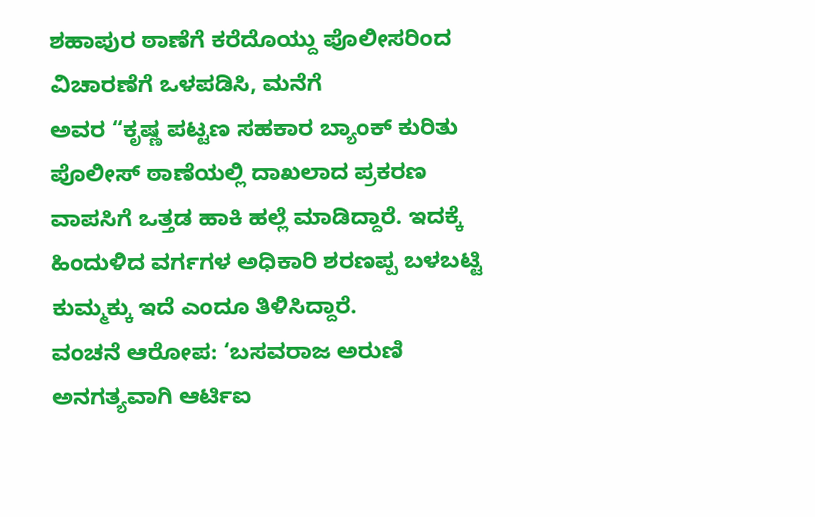ಶಹಾಪುರ ಠಾಣೆಗೆ ಕರೆದೊಯ್ದು ಪೊಲೀಸರಿಂದ ವಿಚಾರಣೆಗೆ ಒಳಪಡಿಸಿ, ಮನೆಗೆ
ಅವರ “ಕೃಷ್ಣ ಪಟ್ಟಣ ಸಹಕಾರ ಬ್ಯಾಂಕ್ ಕುರಿತು ಪೊಲೀಸ್ ಠಾಣೆಯಲ್ಲಿ ದಾಖಲಾದ ಪ್ರಕರಣ ವಾಪಸಿಗೆ ಒತ್ತಡ ಹಾಕಿ ಹಲ್ಲೆ ಮಾಡಿದ್ದಾರೆ. ಇದಕ್ಕೆ ಹಿಂದುಳಿದ ವರ್ಗಗಳ ಅಧಿಕಾರಿ ಶರಣಪ್ಪ ಬಳಬಟ್ಟಿ ಕುಮ್ಮಕ್ಕು ಇದೆ ಎಂದೂ ತಿಳಿಸಿದ್ದಾರೆ.
ವಂಚನೆ ಆರೋಪ: ‘ಬಸವರಾಜ ಅರುಣಿ ಅನಗತ್ಯವಾಗಿ ಆರ್ಟಿಐ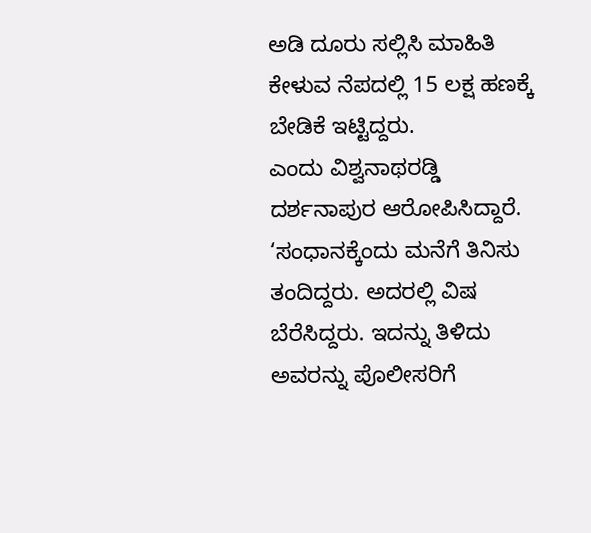ಅಡಿ ದೂರು ಸಲ್ಲಿಸಿ ಮಾಹಿತಿ ಕೇಳುವ ನೆಪದಲ್ಲಿ 15 ಲಕ್ಷ ಹಣಕ್ಕೆ ಬೇಡಿಕೆ ಇಟ್ಟಿದ್ದರು.
ಎಂದು ವಿಶ್ವನಾಥರಡ್ಡಿ ದರ್ಶನಾಪುರ ಆರೋಪಿಸಿದ್ದಾರೆ.
‘ಸಂಧಾನಕ್ಕೆಂದು ಮನೆಗೆ ತಿನಿಸು ತಂದಿದ್ದರು. ಅದರಲ್ಲಿ ವಿಷ ಬೆರೆಸಿದ್ದರು. ಇದನ್ನು ತಿಳಿದು ಅವರನ್ನು ಪೊಲೀಸರಿಗೆ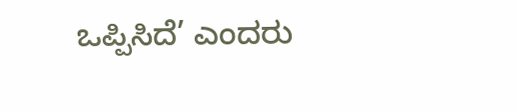ಒಪ್ಪಿಸಿದೆ’ ಎಂದರು